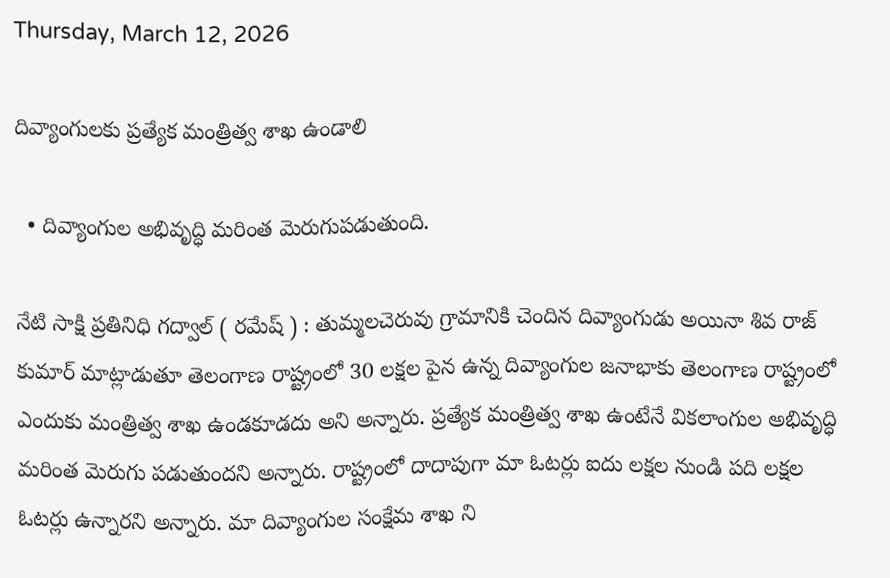Thursday, March 12, 2026

దివ్యాంగులకు ప్రత్యేక మంత్రిత్వ శాఖ ఉండాలి

  • దివ్యాంగుల అభివృద్ధి మరింత మెరుగుపడుతుంది.

నేటి సాక్షి ప్రతినిధి గద్వాల్ ( రమేష్ ) : తుమ్మలచెరువు గ్రామానికి చెందిన దివ్యాంగుడు అయినా శివ రాజ్ కుమార్ మాట్లాడుతూ తెలంగాణ రాష్ట్రంలో 30 లక్షల పైన ఉన్న దివ్యాంగుల జనాభాకు తెలంగాణ రాష్ట్రంలో ఎందుకు మంత్రిత్వ శాఖ ఉండకూడదు అని అన్నారు. ప్రత్యేక మంత్రిత్వ శాఖ ఉంటేనే వికలాంగుల అభివృద్ధి మరింత మెరుగు పడుతుందని అన్నారు. రాష్ట్రంలో దాదాపుగా మా ఓటర్లు ఐదు లక్షల నుండి పది లక్షల ఓటర్లు ఉన్నారని అన్నారు. మా దివ్యాంగుల సంక్షేమ శాఖ ని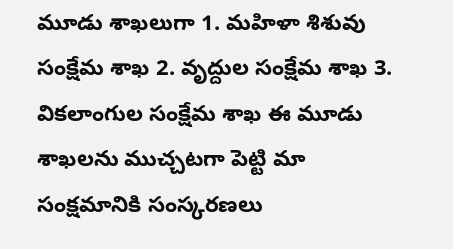మూడు శాఖలుగా 1. మహిళా శిశువు సంక్షేమ శాఖ 2. వృద్దుల సంక్షేమ శాఖ 3. వికలాంగుల సంక్షేమ శాఖ ఈ మూడు శాఖలను ముచ్చటగా పెట్టి మా సంక్షమానికి సంస్కరణలు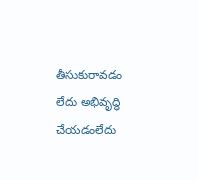తీసుకురావడం లేదు అభివృద్ధి చేయడంలేదు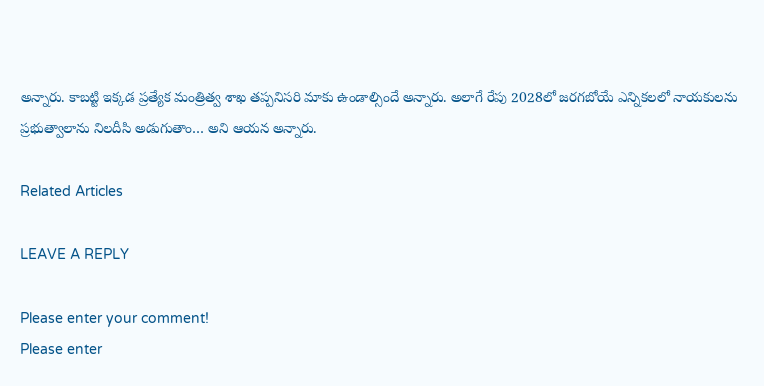అన్నారు. కాబట్టి ఇక్కడ ప్రత్యేక మంత్రిత్వ శాఖ తప్పనిసరి మాకు ఉండాల్సిందే అన్నారు. అలాగే రేపు 2028లో జరగబోయే ఎన్నికలలో నాయకులను ప్రభుత్వాలాను నిలదీసి అడుగుతాం… అని ఆయన అన్నారు.

Related Articles

LEAVE A REPLY

Please enter your comment!
Please enter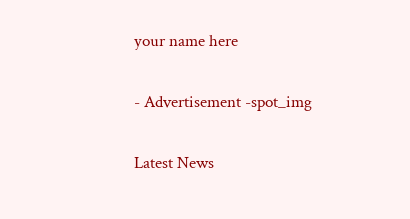your name here

- Advertisement -spot_img

Latest News